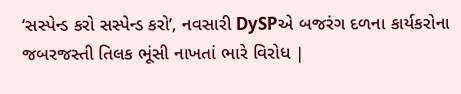‘સસ્પેન્ડ કરો સસ્પેન્ડ કરો’, નવસારી DySPએ બજરંગ દળના કાર્યકરોના જબરજસ્તી તિલક ભૂંસી નાખતાં ભારે વિરોધ |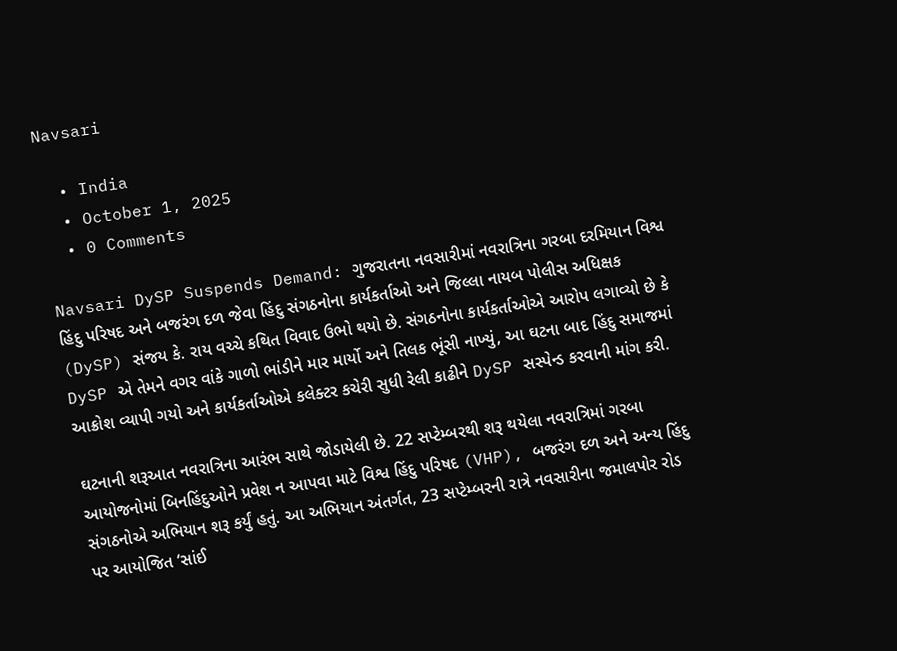Navsari

  • India
  • October 1, 2025
  • 0 Comments

Navsari DySP Suspends Demand: ગુજરાતના નવસારીમાં નવરાત્રિના ગરબા દરમિયાન વિશ્વ હિંદુ પરિષદ અને બજરંગ દળ જેવા હિંદુ સંગઠનોના કાર્યકર્તાઓ અને જિલ્લા નાયબ પોલીસ અધિક્ષક (DySP) સંજય કે. રાય વચ્ચે કથિત વિવાદ ઉભો થયો છે. સંગઠનોના કાર્યકર્તાઓએ આરોપ લગાવ્યો છે કે DySP એ તેમને વગર વાંકે ગાળો ભાંડીને માર માર્યો અને તિલક ભૂંસી નાખ્યું, આ ઘટના બાદ હિંદુ સમાજમાં આક્રોશ વ્યાપી ગયો અને કાર્યકર્તાઓએ કલેક્ટર કચેરી સુધી રેલી કાઢીને DySP સસ્પેન્ડ કરવાની માંગ કરી.

ઘટનાની શરૂઆત નવરાત્રિના આરંભ સાથે જોડાયેલી છે. 22 સપ્ટેમ્બરથી શરૂ થયેલા નવરાત્રિમાં ગરબા આયોજનોમાં બિનહિંદુઓને પ્રવેશ ન આપવા માટે વિશ્વ હિંદુ પરિષદ (VHP), બજરંગ દળ અને અન્ય હિંદુ સંગઠનોએ અભિયાન શરૂ કર્યું હતું. આ અભિયાન અંતર્ગત, 23 સપ્ટેમ્બરની રાત્રે નવસારીના જમાલપોર રોડ પર આયોજિત ‘સાંઈ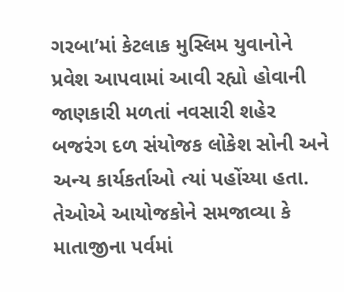ગરબા’માં કેટલાક મુસ્લિમ યુવાનોને પ્રવેશ આપવામાં આવી રહ્યો હોવાની જાણકારી મળતાં નવસારી શહેર બજરંગ દળ સંયોજક લોકેશ સોની અને અન્ય કાર્યકર્તાઓ ત્યાં પહોંચ્યા હતા. તેઓએ આયોજકોને સમજાવ્યા કે માતાજીના પર્વમાં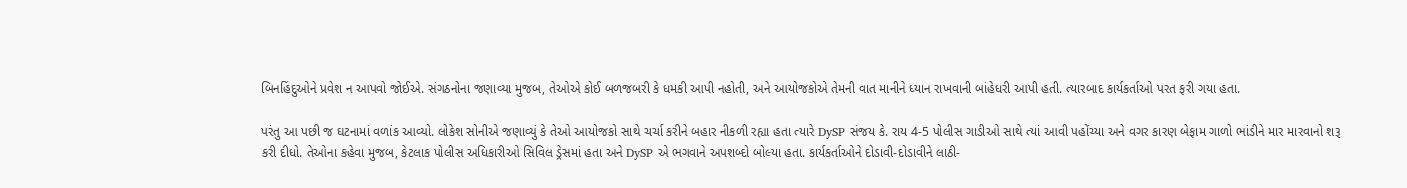બિનહિંદુઓને પ્રવેશ ન આપવો જોઈએ. સંગઠનોના જણાવ્યા મુજબ, તેઓએ કોઈ બળજબરી કે ધમકી આપી નહોતી, અને આયોજકોએ તેમની વાત માનીને ધ્યાન રાખવાની બાંહેધરી આપી હતી. ત્યારબાદ કાર્યકર્તાઓ પરત ફરી ગયા હતા.

પરંતુ આ પછી જ ઘટનામાં વળાંક આવ્યો. લોકેશ સોનીએ જણાવ્યું કે તેઓ આયોજકો સાથે ચર્ચા કરીને બહાર નીકળી રહ્યા હતા ત્યારે DySP સંજય કે. રાય 4-5 પોલીસ ગાડીઓ સાથે ત્યાં આવી પહોંચ્યા અને વગર કારણ બેફામ ગાળો ભાંડીને માર મારવાનો શરૂ કરી દીધો. તેઓના કહેવા મુજબ, કેટલાક પોલીસ અધિકારીઓ સિવિલ ડ્રેસમાં હતા અને DySP એ ભગવાને અપશબ્દો બોલ્યા હતા. કાર્યકર્તાઓને દોડાવી-દોડાવીને લાઠી-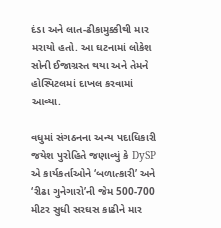દંડા અને લાત-ઢીકામુક્કીથી માર મરાયો હતો. આ ઘટનામાં લોકેશ સોની ઈજાગ્રસ્ત થયા અને તેમને હોસ્પિટલમાં દાખલ કરવામાં આવ્યા.

વધુમાં સંગઠનના અન્ય પદાધિકારી જયેશ પુરોહિતે જણાવ્યું કે DySP એ કાર્યકર્તાઓને ‘બળાત્કારી’ અને ‘રીઢા ગુનેગારો’ની જેમ 500-700 મીટર સુધી સરઘસ કાઢીને માર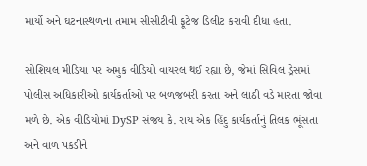માર્યો અને ઘટનાસ્થળના તમામ સીસીટીવી ફૂટેજ ડિલીટ કરાવી દીધા હતા.

સોશિયલ મીડિયા પર અમુક વીડિયો વાયરલ થઈ રહ્યા છે, જેમાં સિવિલ ડ્રેસમાં પોલીસ અધિકારીઓ કાર્યકર્તાઓ પર બળજબરી કરતા અને લાઠી વડે મારતા જોવા મળે છે. એક વીડિયોમાં DySP સંજય કે. રાય એક હિંદુ કાર્યકર્તાનું તિલક ભૂંસતા અને વાળ પકડીને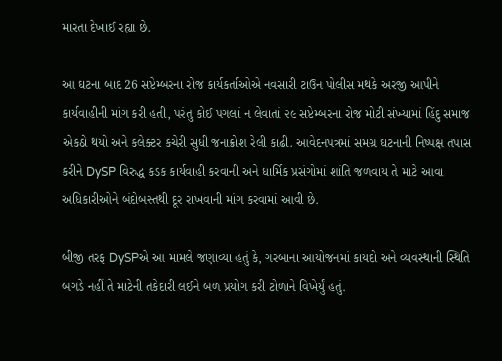મારતા દેખાઈ રહ્યા છે.

આ ઘટના બાદ 26 સપ્ટેમ્બરના રોજ કાર્યકર્તાઓએ નવસારી ટાઉન પોલીસ મથકે અરજી આપીને કાર્યવાહીની માંગ કરી હતી, પરંતુ કોઈ પગલાં ન લેવાતાં ૨૯ સપ્ટેમ્બરના રોજ મોટી સંખ્યામાં હિંદુ સમાજ એકઠો થયો અને કલેક્ટર કચેરી સુધી જનાક્રોશ રેલી કાઢી. આવેદનપત્રમાં સમગ્ર ઘટનાની નિષ્પક્ષ તપાસ કરીને DySP વિરુદ્ધ કડક કાર્યવાહી કરવાની અને ધાર્મિક પ્રસંગોમાં શાંતિ જળવાય તે માટે આવા અધિકારીઓને બંદોબસ્તથી દૂર રાખવાની માંગ કરવામાં આવી છે.

બીજી તરફ DySPએ આ મામલે જણાવ્યા હતું કે, ગરબાના આયોજનમાં કાયદો અને વ્યવસ્થાની સ્થિતિ બગડે નહીં તે માટેની તકેદારી લઈને બળ પ્રયોગ કરી ટોળાને વિખેર્યું હતું.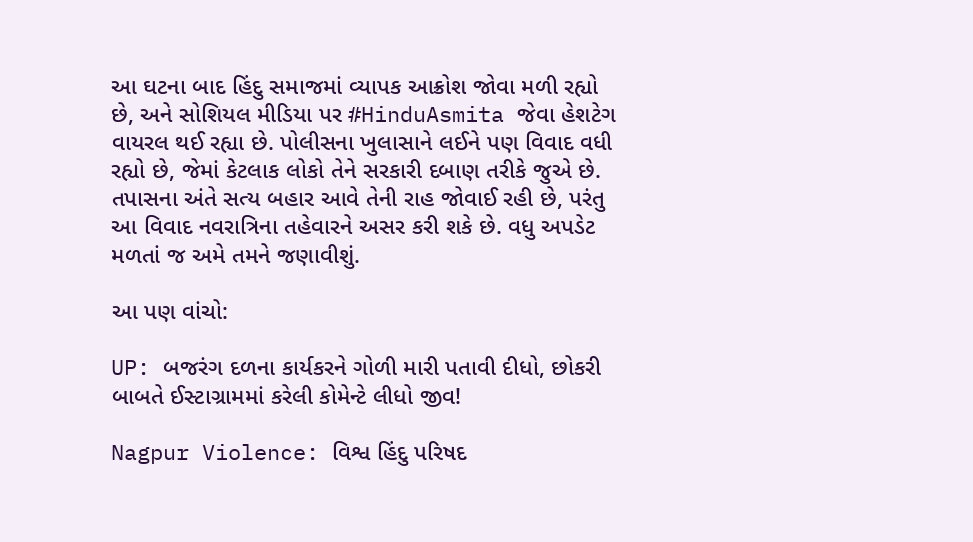આ ઘટના બાદ હિંદુ સમાજમાં વ્યાપક આક્રોશ જોવા મળી રહ્યો છે, અને સોશિયલ મીડિયા પર #HinduAsmita જેવા હેશટેગ વાયરલ થઈ રહ્યા છે. પોલીસના ખુલાસાને લઈને પણ વિવાદ વધી રહ્યો છે, જેમાં કેટલાક લોકો તેને સરકારી દબાણ તરીકે જુએ છે. તપાસના અંતે સત્ય બહાર આવે તેની રાહ જોવાઈ રહી છે, પરંતુ આ વિવાદ નવરાત્રિના તહેવારને અસર કરી શકે છે. વધુ અપડેટ મળતાં જ અમે તમને જણાવીશું.

આ પણ વાંચો:

UP: બજરંગ દળના કાર્યકરને ગોળી મારી પતાવી દીધો, છોકરી બાબતે ઈસ્ટાગ્રામમાં કરેલી કોમેન્ટે લીધો જીવ!

Nagpur Violence: વિશ્વ હિંદુ પરિષદ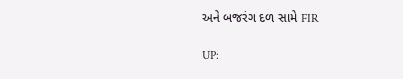અને બજરંગ દળ સામે FIR

UP: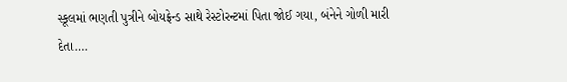સ્કૂલમાં ભણતી પુત્રીને બોયફ્રેન્ડ સાથે રેસ્ટોરન્ટમાં પિતા જોઈ ગયા, બંનેને ગોળી મારી દેતા….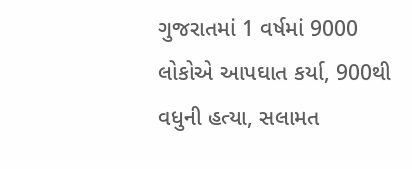ગુજરાતમાં 1 વર્ષમાં 9000 લોકોએ આપઘાત કર્યા, 900થી વધુની હત્યા, સલામત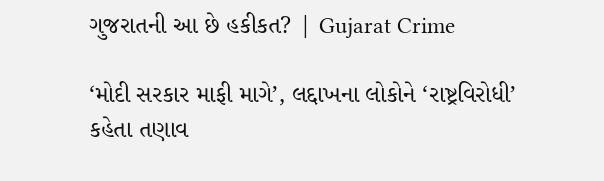ગુજરાતની આ છે હકીકત? | Gujarat Crime

‘મોદી સરકાર માફી માગે’, લદ્દાખના લોકોને ‘રાષ્ટ્રવિરોધી’ કહેતા તણાવ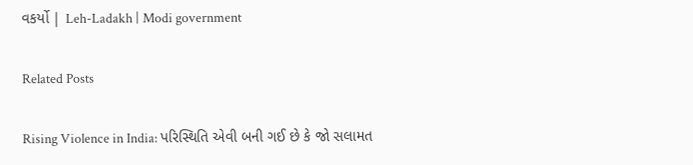વકર્યો | Leh-Ladakh | Modi government

Related Posts

Rising Violence in India: પરિસ્થિતિ એવી બની ગઈ છે કે જો સલામત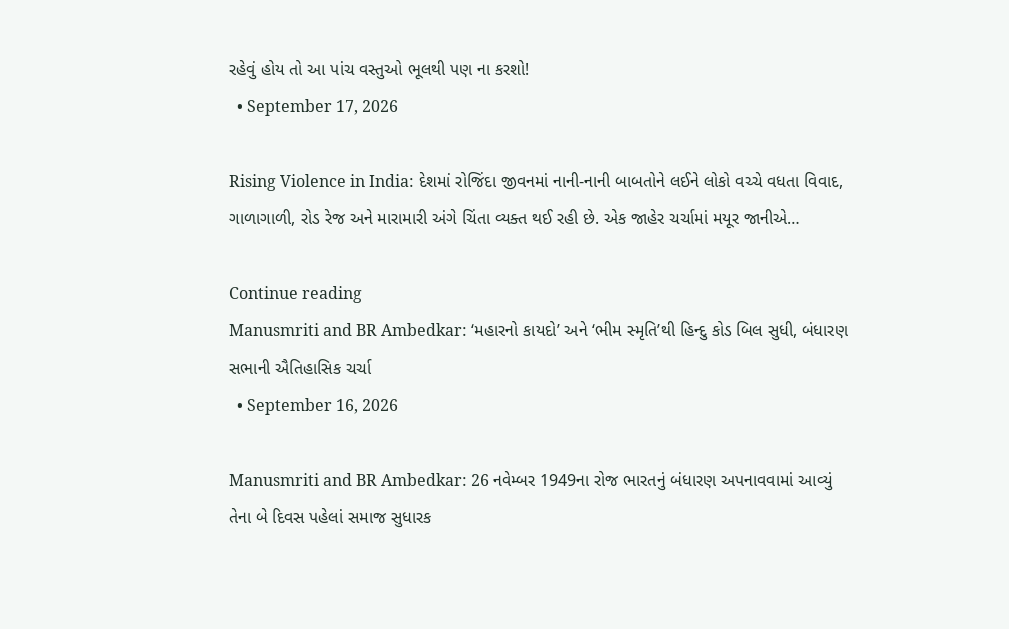રહેવું હોય તો આ પાંચ વસ્તુઓ ભૂલથી પણ ના કરશો!
  • September 17, 2026

Rising Violence in India: દેશમાં રોજિંદા જીવનમાં નાની-નાની બાબતોને લઈને લોકો વચ્ચે વધતા વિવાદ, ગાળાગાળી, રોડ રેજ અને મારામારી અંગે ચિંતા વ્યક્ત થઈ રહી છે. એક જાહેર ચર્ચામાં મયૂર જાનીએ…

Continue reading
Manusmriti and BR Ambedkar: ‘મહારનો કાયદો’ અને ‘ભીમ સ્મૃતિ’થી હિન્દુ કોડ બિલ સુધી, બંધારણ સભાની ઐતિહાસિક ચર્ચા
  • September 16, 2026

Manusmriti and BR Ambedkar: 26 નવેમ્બર 1949ના રોજ ભારતનું બંધારણ અપનાવવામાં આવ્યું તેના બે દિવસ પહેલાં સમાજ સુધારક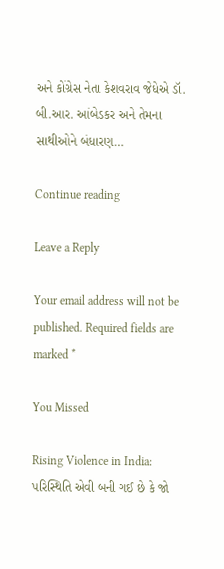અને કોંગ્રેસ નેતા કેશવરાવ જેધેએ ડૉ. બી.આર. આંબેડકર અને તેમના સાથીઓને બંધારણ…

Continue reading

Leave a Reply

Your email address will not be published. Required fields are marked *

You Missed

Rising Violence in India: પરિસ્થિતિ એવી બની ગઈ છે કે જો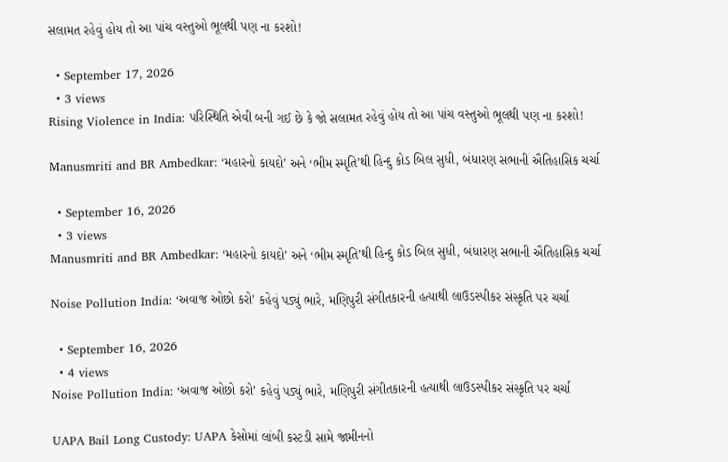સલામત રહેવું હોય તો આ પાંચ વસ્તુઓ ભૂલથી પણ ના કરશો!

  • September 17, 2026
  • 3 views
Rising Violence in India: પરિસ્થિતિ એવી બની ગઈ છે કે જો સલામત રહેવું હોય તો આ પાંચ વસ્તુઓ ભૂલથી પણ ના કરશો!

Manusmriti and BR Ambedkar: ‘મહારનો કાયદો’ અને ‘ભીમ સ્મૃતિ’થી હિન્દુ કોડ બિલ સુધી, બંધારણ સભાની ઐતિહાસિક ચર્ચા

  • September 16, 2026
  • 3 views
Manusmriti and BR Ambedkar: ‘મહારનો કાયદો’ અને ‘ભીમ સ્મૃતિ’થી હિન્દુ કોડ બિલ સુધી, બંધારણ સભાની ઐતિહાસિક ચર્ચા

Noise Pollution India: ‘અવાજ ઓછો કરો’ કહેવું પડ્યું ભારે, મણિપુરી સંગીતકારની હત્યાથી લાઉડસ્પીકર સંસ્કૃતિ પર ચર્ચા

  • September 16, 2026
  • 4 views
Noise Pollution India: ‘અવાજ ઓછો કરો’ કહેવું પડ્યું ભારે, મણિપુરી સંગીતકારની હત્યાથી લાઉડસ્પીકર સંસ્કૃતિ પર ચર્ચા

UAPA Bail Long Custody: UAPA કેસોમાં લાંબી કસ્ટડી સામે જામીનનો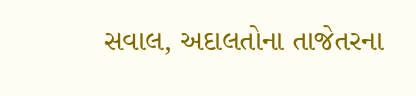સવાલ, અદાલતોના તાજેતરના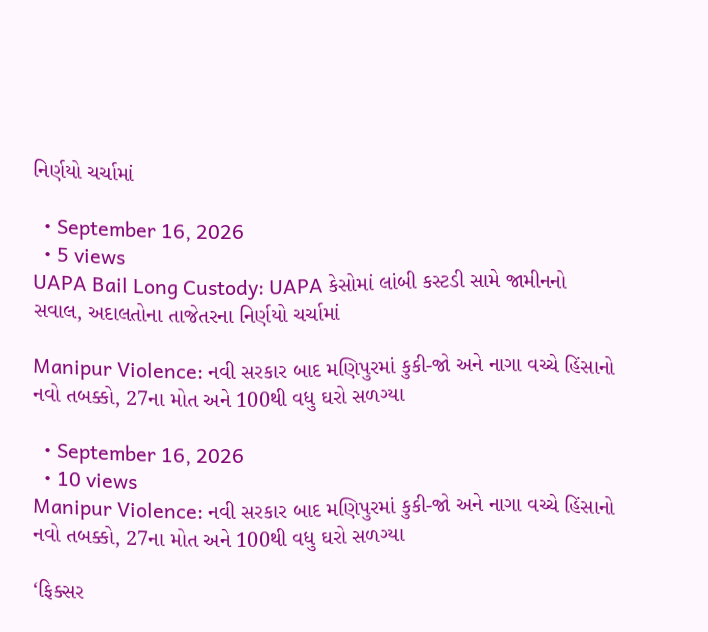નિર્ણયો ચર્ચામાં

  • September 16, 2026
  • 5 views
UAPA Bail Long Custody: UAPA કેસોમાં લાંબી કસ્ટડી સામે જામીનનો સવાલ, અદાલતોના તાજેતરના નિર્ણયો ચર્ચામાં

Manipur Violence: નવી સરકાર બાદ મણિપુરમાં કુકી-જો અને નાગા વચ્ચે હિંસાનો નવો તબક્કો, 27ના મોત અને 100થી વધુ ઘરો સળગ્યા

  • September 16, 2026
  • 10 views
Manipur Violence: નવી સરકાર બાદ મણિપુરમાં કુકી-જો અને નાગા વચ્ચે હિંસાનો નવો તબક્કો, 27ના મોત અને 100થી વધુ ઘરો સળગ્યા

‘ફિક્સર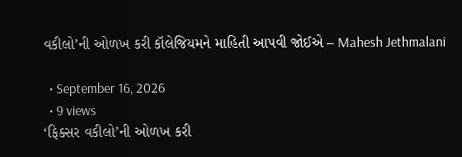વકીલો’ની ઓળખ કરી કૉલેજિયમને માહિતી આપવી જોઈએ – Mahesh Jethmalani

  • September 16, 2026
  • 9 views
‘ફિક્સર વકીલો’ની ઓળખ કરી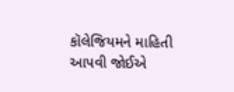કૉલેજિયમને માહિતી આપવી જોઈએ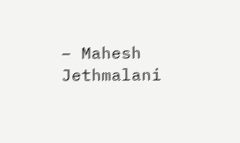– Mahesh Jethmalani